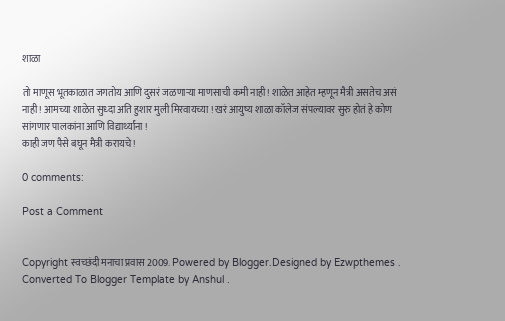शाळा

तो माणूस भूतकाळात जगतोय आणि दुसरं जळणाऱ्या माणसाची कमी नाही! शाळेत आहेत म्हणून मैत्री असतेच असं नाही ! आमच्या शाळेत सुध्दा अति हुशार मुली मिरवायच्या ! खरं आयुष्य शाळा कॉलेज संपल्यावर सुरु होतं हे कोण सांगणार पालकांना आणि विद्यार्थ्यांना !
काही जण पैसे बघून मैत्री करायचे !

0 comments:

Post a Comment


Copyright स्वच्छंदी मनाचा प्रवास 2009. Powered by Blogger.Designed by Ezwpthemes .
Converted To Blogger Template by Anshul .